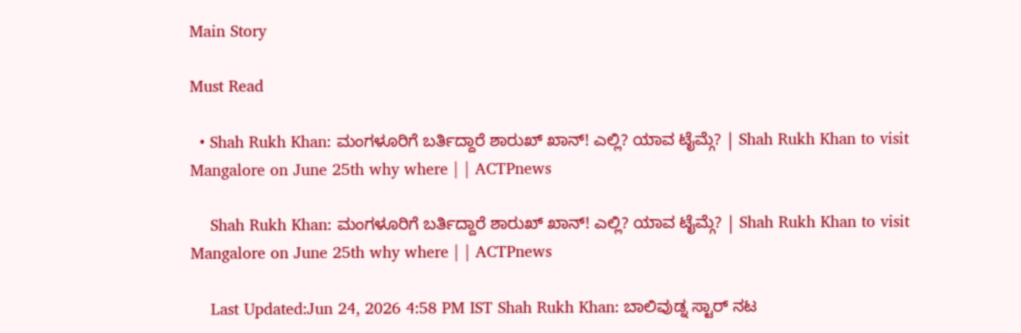Main Story

Must Read

  • Shah Rukh Khan: ಮಂಗಳೂರಿಗೆ ಬರ್ತಿದ್ದಾರೆ ಶಾರುಖ್ ಖಾನ್! ಎಲ್ಲಿ? ಯಾವ ಟೈಮ್ಗೆ? | Shah Rukh Khan to visit Mangalore on June 25th why where | | ACTPnews

    Shah Rukh Khan: ಮಂಗಳೂರಿಗೆ ಬರ್ತಿದ್ದಾರೆ ಶಾರುಖ್ ಖಾನ್! ಎಲ್ಲಿ? ಯಾವ ಟೈಮ್ಗೆ? | Shah Rukh Khan to visit Mangalore on June 25th why where | | ACTPnews

    Last Updated:Jun 24, 2026 4:58 PM IST Shah Rukh Khan: ಬಾಲಿವುಡ್ನ ಸ್ಟಾರ್ ನಟ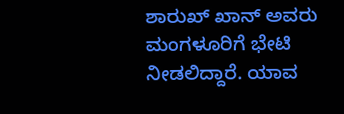ಶಾರುಖ್ ಖಾನ್ ಅವರು ಮಂಗಳೂರಿಗೆ ಭೇಟಿ ನೀಡಲಿದ್ದಾರೆ. ಯಾವ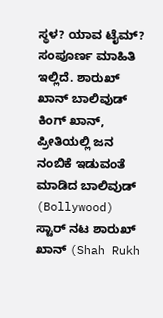ಸ್ಥಳ? ಯಾವ ಟೈಮ್? ಸಂಪೂರ್ಣ ಮಾಹಿತಿ ಇಲ್ಲಿದೆ. ಶಾರುಖ್ ಖಾನ್ ಬಾಲಿವುಡ್ ಕಿಂಗ್ ಖಾನ್, ಪ್ರೀತಿಯಲ್ಲಿ ಜನ ನಂಬಿಕೆ ಇಡುವಂತೆ ಮಾಡಿದ ಬಾಲಿವುಡ್ (Bollywood) ಸ್ಟಾರ್ ನಟ ಶಾರುಖ್ ಖಾನ್ (Shah Rukh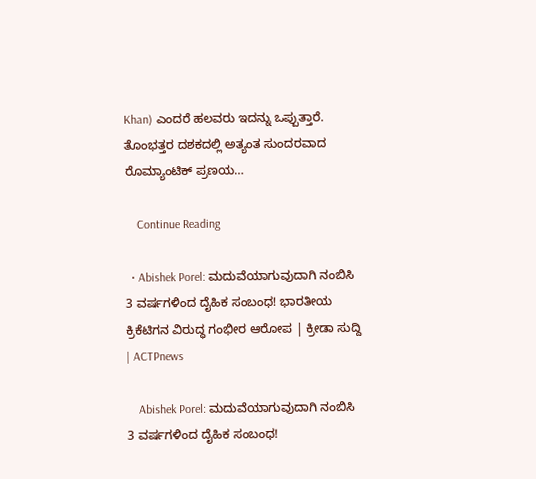Khan) ಎಂದರೆ ಹಲವರು ಇದನ್ನು ಒಪ್ಪುತ್ತಾರೆ. ತೊಂಭತ್ತರ ದಶಕದಲ್ಲಿ ಅತ್ಯಂತ ಸುಂದರವಾದ ರೊಮ್ಯಾಂಟಿಕ್ ಪ್ರಣಯ…

    Continue Reading

  • Abishek Porel: ಮದುವೆಯಾಗುವುದಾಗಿ ನಂಬಿಸಿ 3 ವರ್ಷಗಳಿಂದ ದೈಹಿಕ ಸಂಬಂಧ! ಭಾರತೀಯ ಕ್ರಿಕೆಟಿಗನ ವಿರುದ್ಧ ಗಂಭೀರ ಆರೋಪ | ಕ್ರೀಡಾ ಸುದ್ದಿ | ACTPnews

    Abishek Porel: ಮದುವೆಯಾಗುವುದಾಗಿ ನಂಬಿಸಿ 3 ವರ್ಷಗಳಿಂದ ದೈಹಿಕ ಸಂಬಂಧ!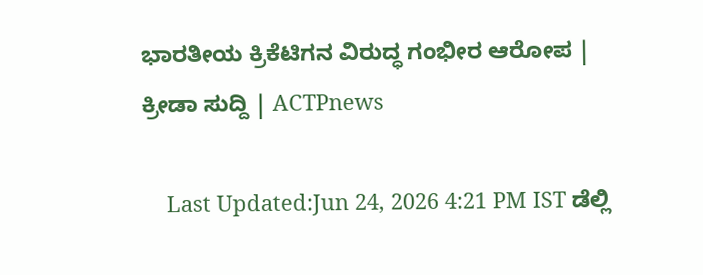ಭಾರತೀಯ ಕ್ರಿಕೆಟಿಗನ ವಿರುದ್ಧ ಗಂಭೀರ ಆರೋಪ | ಕ್ರೀಡಾ ಸುದ್ದಿ | ACTPnews

    Last Updated:Jun 24, 2026 4:21 PM IST ಡೆಲ್ಲಿ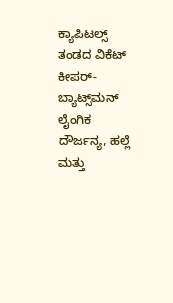ಕ್ಯಾಪಿಟಲ್ಸ್ ತಂಡದ ವಿಕೆಟ್ ಕೀಪರ್-ಬ್ಯಾಟ್ಸ್‌ಮನ್ ಲೈಂಗಿಕ ದೌರ್ಜನ್ಯ, ಹಲ್ಲೆ ಮತ್ತು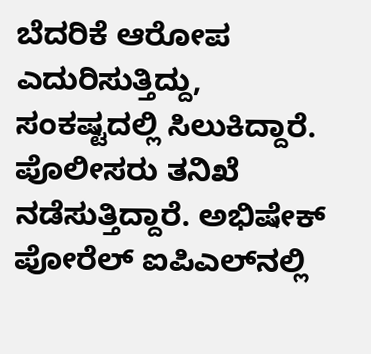ಬೆದರಿಕೆ ಆರೋಪ ಎದುರಿಸುತ್ತಿದ್ದು, ಸಂಕಷ್ಟದಲ್ಲಿ ಸಿಲುಕಿದ್ದಾರೆ. ಪೊಲೀಸರು ತನಿಖೆ ನಡೆಸುತ್ತಿದ್ದಾರೆ. ಅಭಿಷೇಕ್ ಪೋರೆಲ್ ಐಪಿಎಲ್‌ನಲ್ಲಿ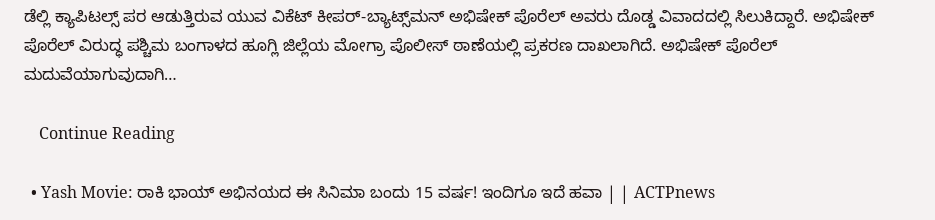ಡೆಲ್ಲಿ ಕ್ಯಾಪಿಟಲ್ಸ್ ಪರ ಆಡುತ್ತಿರುವ ಯುವ ವಿಕೆಟ್ ಕೀಪರ್-ಬ್ಯಾಟ್ಸ್‌ಮನ್ ಅಭಿಷೇಕ್ ಪೊರೆಲ್ ಅವರು ದೊಡ್ಡ ವಿವಾದದಲ್ಲಿ ಸಿಲುಕಿದ್ದಾರೆ. ಅಭಿಷೇಕ್ ಪೊರೆಲ್ ವಿರುದ್ಧ ಪಶ್ಚಿಮ ಬಂಗಾಳದ ಹೂಗ್ಲಿ ಜಿಲ್ಲೆಯ ಮೋಗ್ರಾ ಪೊಲೀಸ್ ಠಾಣೆಯಲ್ಲಿ ಪ್ರಕರಣ ದಾಖಲಾಗಿದೆ. ಅಭಿಷೇಕ್ ಪೊರೆಲ್ ಮದುವೆಯಾಗುವುದಾಗಿ…

    Continue Reading

  • Yash Movie: ರಾಕಿ ಭಾಯ್ ಅಭಿನಯದ ಈ ಸಿನಿಮಾ ಬಂದು 15 ವರ್ಷ! ಇಂದಿಗೂ ಇದೆ ಹವಾ | | ACTPnews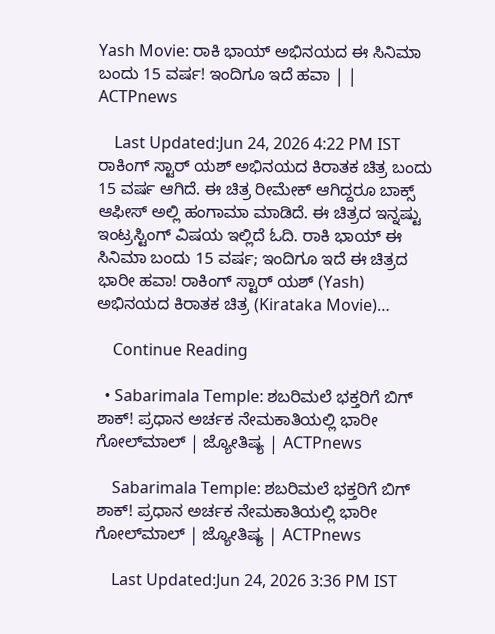Yash Movie: ರಾಕಿ ಭಾಯ್ ಅಭಿನಯದ ಈ ಸಿನಿಮಾ ಬಂದು 15 ವರ್ಷ! ಇಂದಿಗೂ ಇದೆ ಹವಾ | | ACTPnews

    Last Updated:Jun 24, 2026 4:22 PM IST ರಾಕಿಂಗ್ ಸ್ಟಾರ್ ಯಶ್ ಅಭಿನಯದ ಕಿರಾತಕ ಚಿತ್ರ ಬಂದು 15 ವರ್ಷ ಆಗಿದೆ. ಈ ಚಿತ್ರ ರೀಮೇಕ್ ಆಗಿದ್ದರೂ ಬಾಕ್ಸ್ ಆಫೀಸ್ ಅಲ್ಲಿ ಹಂಗಾಮಾ ಮಾಡಿದೆ. ಈ ಚಿತ್ರದ ಇನ್ನಷ್ಟು ಇಂಟ್ರಸ್ಟಿಂಗ್ ವಿಷಯ ಇಲ್ಲಿದೆ ಓದಿ. ರಾಕಿ ಭಾಯ್ ಈ ಸಿನಿಮಾ ಬಂದು 15 ವರ್ಷ; ಇಂದಿಗೂ ಇದೆ ಈ ಚಿತ್ರದ ಭಾರೀ ಹವಾ! ರಾಕಿಂಗ್ ಸ್ಟಾರ್ ಯಶ್ (Yash) ಅಭಿನಯದ ಕಿರಾತಕ ಚಿತ್ರ (Kirataka Movie)…

    Continue Reading

  • Sabarimala Temple: ಶಬರಿಮಲೆ ಭಕ್ತರಿಗೆ ಬಿಗ್ ಶಾಕ್! ಪ್ರಧಾನ ಅರ್ಚಕ ನೇಮಕಾತಿಯಲ್ಲಿ ಭಾರೀ ಗೋಲ್‌ಮಾಲ್ | ಜ್ಯೋತಿಷ್ಯ | ACTPnews

    Sabarimala Temple: ಶಬರಿಮಲೆ ಭಕ್ತರಿಗೆ ಬಿಗ್ ಶಾಕ್! ಪ್ರಧಾನ ಅರ್ಚಕ ನೇಮಕಾತಿಯಲ್ಲಿ ಭಾರೀ ಗೋಲ್‌ಮಾಲ್ | ಜ್ಯೋತಿಷ್ಯ | ACTPnews

    Last Updated:Jun 24, 2026 3:36 PM IST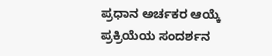ಪ್ರಧಾನ ಅರ್ಚಕರ ಆಯ್ಕೆ ಪ್ರಕ್ರಿಯೆಯ ಸಂದರ್ಶನ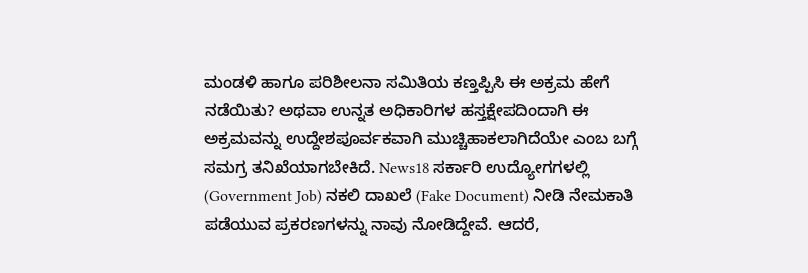ಮಂಡಳಿ ಹಾಗೂ ಪರಿಶೀಲನಾ ಸಮಿತಿಯ ಕಣ್ತಪ್ಪಿಸಿ ಈ ಅಕ್ರಮ ಹೇಗೆ ನಡೆಯಿತು? ಅಥವಾ ಉನ್ನತ ಅಧಿಕಾರಿಗಳ ಹಸ್ತಕ್ಷೇಪದಿಂದಾಗಿ ಈ ಅಕ್ರಮವನ್ನು ಉದ್ದೇಶಪೂರ್ವಕವಾಗಿ ಮುಚ್ಚಿಹಾಕಲಾಗಿದೆಯೇ ಎಂಬ ಬಗ್ಗೆ ಸಮಗ್ರ ತನಿಖೆಯಾಗಬೇಕಿದೆ. News18 ಸರ್ಕಾರಿ ಉದ್ಯೋಗಗಳಲ್ಲಿ (Government Job) ನಕಲಿ ದಾಖಲೆ (Fake Document) ನೀಡಿ ನೇಮಕಾತಿ ಪಡೆಯುವ ಪ್ರಕರಣಗಳನ್ನು ನಾವು ನೋಡಿದ್ದೇವೆ. ಆದರೆ,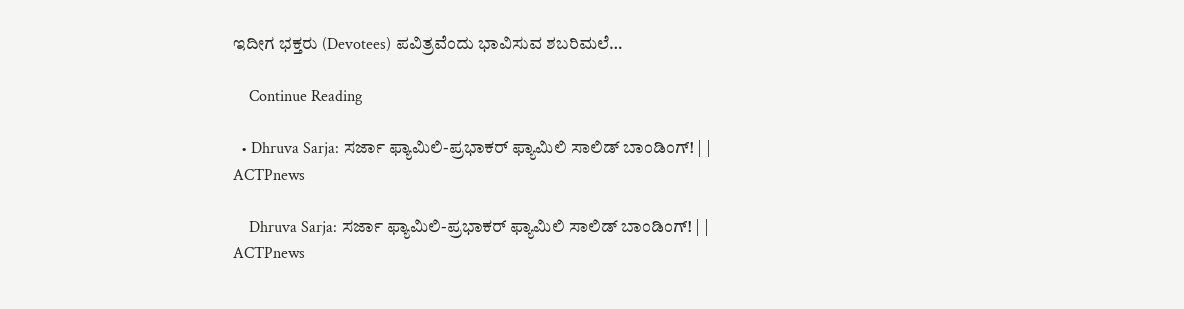ಇದೀಗ ಭಕ್ತರು (Devotees) ಪವಿತ್ರವೆಂದು ಭಾವಿಸುವ ಶಬರಿಮಲೆ…

    Continue Reading

  • Dhruva Sarja: ಸರ್ಜಾ ಫ್ಯಾಮಿಲಿ-ಪ್ರಭಾಕರ್ ಫ್ಯಾಮಿಲಿ ಸಾಲಿಡ್ ಬಾಂಡಿಂಗ್! | | ACTPnews

    Dhruva Sarja: ಸರ್ಜಾ ಫ್ಯಾಮಿಲಿ-ಪ್ರಭಾಕರ್ ಫ್ಯಾಮಿಲಿ ಸಾಲಿಡ್ ಬಾಂಡಿಂಗ್! | | ACTPnews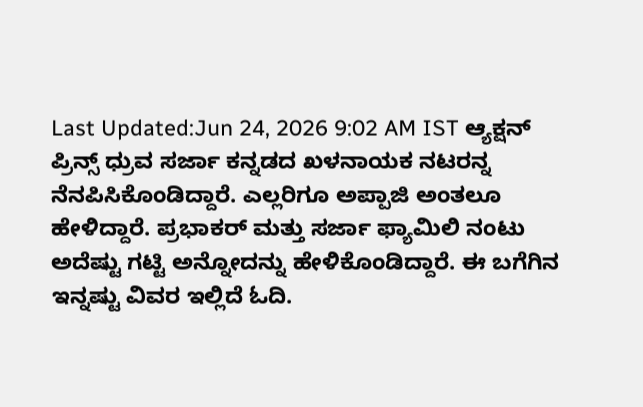Last Updated:Jun 24, 2026 9:02 AM IST ಆ್ಯಕ್ಷನ್ ಪ್ರಿನ್ಸ್ ಧ್ರುವ ಸರ್ಜಾ ಕನ್ನಡದ ಖಳನಾಯಕ ನಟರನ್ನ ನೆನಪಿಸಿಕೊಂಡಿದ್ದಾರೆ. ಎಲ್ಲರಿಗೂ ಅಪ್ಪಾಜಿ ಅಂತಲೂ ಹೇಳಿದ್ದಾರೆ. ಪ್ರಭಾಕರ್ ಮತ್ತು ಸರ್ಜಾ ಫ್ಯಾಮಿಲಿ ನಂಟು ಅದೆಷ್ಟು ಗಟ್ಟಿ ಅನ್ನೋದನ್ನು ಹೇಳಿಕೊಂಡಿದ್ದಾರೆ. ಈ ಬಗೆಗಿನ ಇನ್ನಷ್ಟು ವಿವರ ಇಲ್ಲಿದೆ ಓದಿ.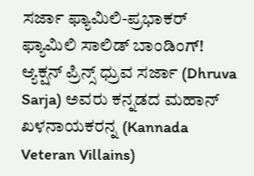ಸರ್ಜಾ ಫ್ಯಾಮಿಲಿ-ಪ್ರಭಾಕರ್ ಫ್ಯಾಮಿಲಿ ಸಾಲಿಡ್ ಬಾಂಡಿಂಗ್! ಆ್ಯಕ್ಷನ್ ಪ್ರಿನ್ಸ್ ಧ್ರುವ ಸರ್ಜಾ (Dhruva Sarja) ಅವರು ಕನ್ನಡದ ಮಹಾನ್ ಖಳನಾಯಕರನ್ನ (Kannada Veteran Villains)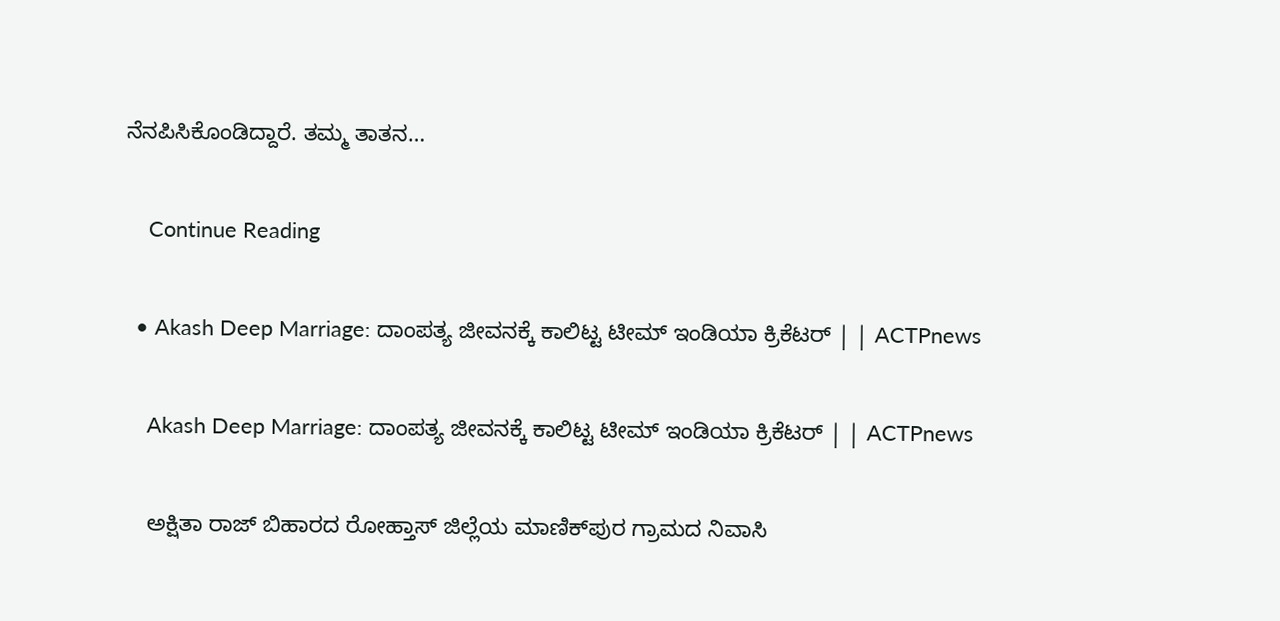ನೆನಪಿಸಿಕೊಂಡಿದ್ದಾರೆ. ತಮ್ಮ ತಾತನ…

    Continue Reading

  • Akash Deep Marriage: ದಾಂಪತ್ಯ ಜೀವನಕ್ಕೆ ಕಾಲಿಟ್ಟ ಟೀಮ್ ಇಂಡಿಯಾ ಕ್ರಿಕೆಟರ್ | | ACTPnews

    Akash Deep Marriage: ದಾಂಪತ್ಯ ಜೀವನಕ್ಕೆ ಕಾಲಿಟ್ಟ ಟೀಮ್ ಇಂಡಿಯಾ ಕ್ರಿಕೆಟರ್ | | ACTPnews

    ಅಕ್ಷಿತಾ ರಾಜ್ ಬಿಹಾರದ ರೋಹ್ತಾಸ್ ಜಿಲ್ಲೆಯ ಮಾಣಿಕ್‌ಪುರ ಗ್ರಾಮದ ನಿವಾಸಿ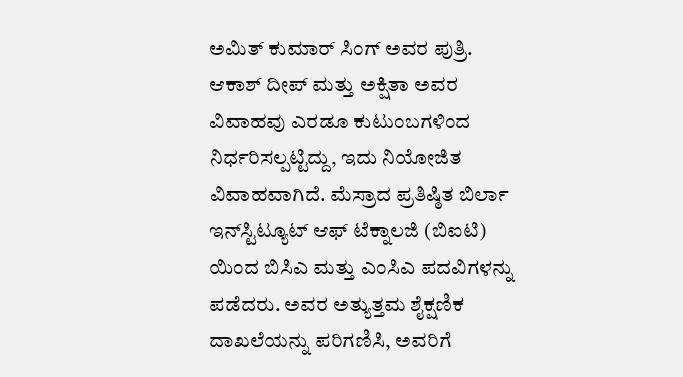ಅಮಿತ್ ಕುಮಾರ್ ಸಿಂಗ್ ಅವರ ಪುತ್ರಿ. ಆಕಾಶ್ ದೀಪ್ ಮತ್ತು ಅಕ್ಷಿತಾ ಅವರ ವಿವಾಹವು ಎರಡೂ ಕುಟುಂಬಗಳಿಂದ ನಿರ್ಧರಿಸಲ್ಪಟ್ಟಿದ್ದು, ಇದು ನಿಯೋಜಿತ ವಿವಾಹವಾಗಿದೆ. ಮೆಸ್ರಾದ ಪ್ರತಿಷ್ಠಿತ ಬಿರ್ಲಾ ಇನ್‌ಸ್ಟಿಟ್ಯೂಟ್ ಆಫ್ ಟೆಕ್ನಾಲಜಿ (ಬಿಐಟಿ) ಯಿಂದ ಬಿಸಿಎ ಮತ್ತು ಎಂಸಿಎ ಪದವಿಗಳನ್ನು ಪಡೆದರು. ಅವರ ಅತ್ಯುತ್ತಮ ಶೈಕ್ಷಣಿಕ ದಾಖಲೆಯನ್ನು ಪರಿಗಣಿಸಿ, ಅವರಿಗೆ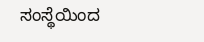ಸಂಸ್ಥೆಯಿಂದ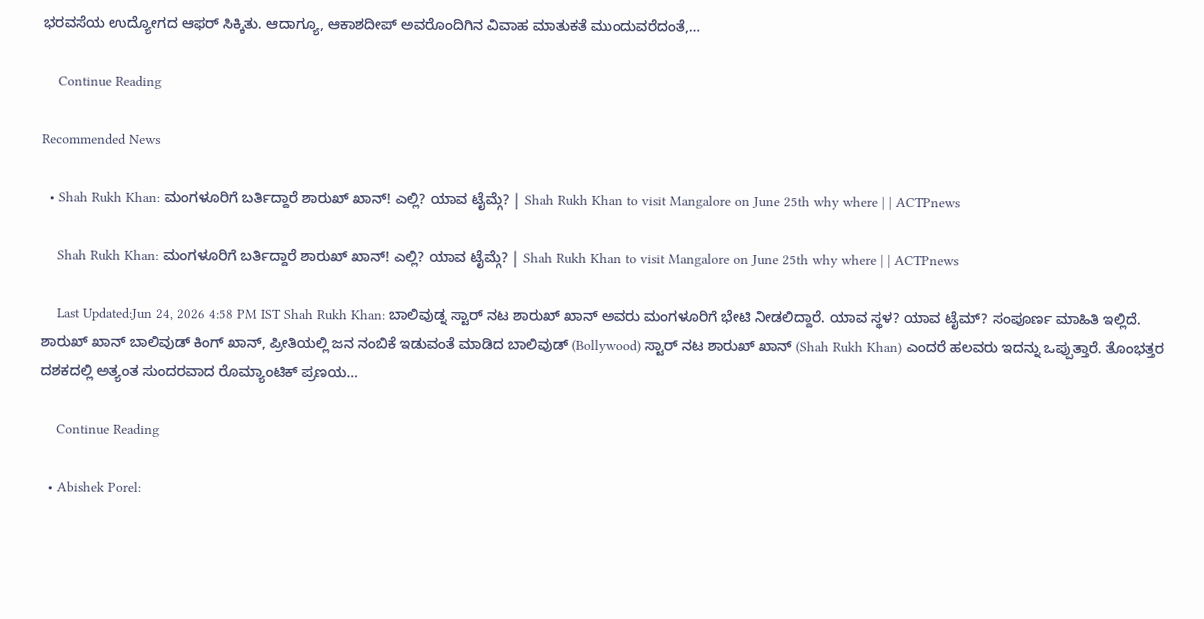ಭರವಸೆಯ ಉದ್ಯೋಗದ ಆಫರ್ ಸಿಕ್ಕಿತು. ಆದಾಗ್ಯೂ, ಆಕಾಶದೀಪ್ ಅವರೊಂದಿಗಿನ ವಿವಾಹ ಮಾತುಕತೆ ಮುಂದುವರೆದಂತೆ,…

    Continue Reading

Recommended News

  • Shah Rukh Khan: ಮಂಗಳೂರಿಗೆ ಬರ್ತಿದ್ದಾರೆ ಶಾರುಖ್ ಖಾನ್! ಎಲ್ಲಿ? ಯಾವ ಟೈಮ್ಗೆ? | Shah Rukh Khan to visit Mangalore on June 25th why where | | ACTPnews

    Shah Rukh Khan: ಮಂಗಳೂರಿಗೆ ಬರ್ತಿದ್ದಾರೆ ಶಾರುಖ್ ಖಾನ್! ಎಲ್ಲಿ? ಯಾವ ಟೈಮ್ಗೆ? | Shah Rukh Khan to visit Mangalore on June 25th why where | | ACTPnews

    Last Updated:Jun 24, 2026 4:58 PM IST Shah Rukh Khan: ಬಾಲಿವುಡ್ನ ಸ್ಟಾರ್ ನಟ ಶಾರುಖ್ ಖಾನ್ ಅವರು ಮಂಗಳೂರಿಗೆ ಭೇಟಿ ನೀಡಲಿದ್ದಾರೆ. ಯಾವ ಸ್ಥಳ? ಯಾವ ಟೈಮ್? ಸಂಪೂರ್ಣ ಮಾಹಿತಿ ಇಲ್ಲಿದೆ. ಶಾರುಖ್ ಖಾನ್ ಬಾಲಿವುಡ್ ಕಿಂಗ್ ಖಾನ್, ಪ್ರೀತಿಯಲ್ಲಿ ಜನ ನಂಬಿಕೆ ಇಡುವಂತೆ ಮಾಡಿದ ಬಾಲಿವುಡ್ (Bollywood) ಸ್ಟಾರ್ ನಟ ಶಾರುಖ್ ಖಾನ್ (Shah Rukh Khan) ಎಂದರೆ ಹಲವರು ಇದನ್ನು ಒಪ್ಪುತ್ತಾರೆ. ತೊಂಭತ್ತರ ದಶಕದಲ್ಲಿ ಅತ್ಯಂತ ಸುಂದರವಾದ ರೊಮ್ಯಾಂಟಿಕ್ ಪ್ರಣಯ…

    Continue Reading

  • Abishek Porel: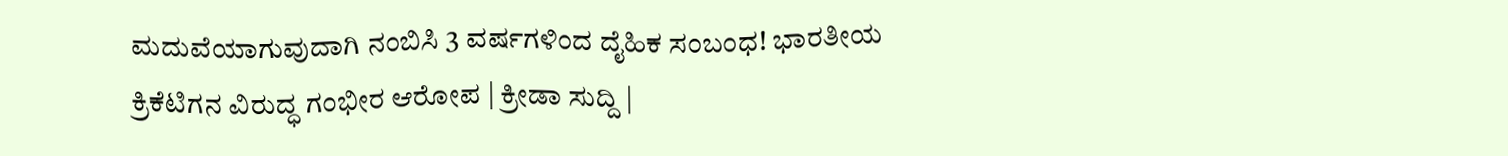ಮದುವೆಯಾಗುವುದಾಗಿ ನಂಬಿಸಿ 3 ವರ್ಷಗಳಿಂದ ದೈಹಿಕ ಸಂಬಂಧ! ಭಾರತೀಯ ಕ್ರಿಕೆಟಿಗನ ವಿರುದ್ಧ ಗಂಭೀರ ಆರೋಪ | ಕ್ರೀಡಾ ಸುದ್ದಿ |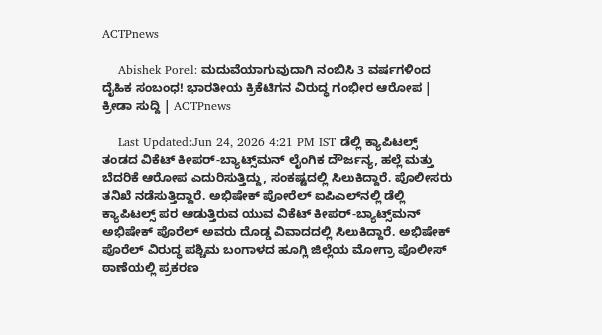ACTPnews

    Abishek Porel: ಮದುವೆಯಾಗುವುದಾಗಿ ನಂಬಿಸಿ 3 ವರ್ಷಗಳಿಂದ ದೈಹಿಕ ಸಂಬಂಧ! ಭಾರತೀಯ ಕ್ರಿಕೆಟಿಗನ ವಿರುದ್ಧ ಗಂಭೀರ ಆರೋಪ | ಕ್ರೀಡಾ ಸುದ್ದಿ | ACTPnews

    Last Updated:Jun 24, 2026 4:21 PM IST ಡೆಲ್ಲಿ ಕ್ಯಾಪಿಟಲ್ಸ್ ತಂಡದ ವಿಕೆಟ್ ಕೀಪರ್-ಬ್ಯಾಟ್ಸ್‌ಮನ್ ಲೈಂಗಿಕ ದೌರ್ಜನ್ಯ, ಹಲ್ಲೆ ಮತ್ತು ಬೆದರಿಕೆ ಆರೋಪ ಎದುರಿಸುತ್ತಿದ್ದು, ಸಂಕಷ್ಟದಲ್ಲಿ ಸಿಲುಕಿದ್ದಾರೆ. ಪೊಲೀಸರು ತನಿಖೆ ನಡೆಸುತ್ತಿದ್ದಾರೆ. ಅಭಿಷೇಕ್ ಪೋರೆಲ್ ಐಪಿಎಲ್‌ನಲ್ಲಿ ಡೆಲ್ಲಿ ಕ್ಯಾಪಿಟಲ್ಸ್ ಪರ ಆಡುತ್ತಿರುವ ಯುವ ವಿಕೆಟ್ ಕೀಪರ್-ಬ್ಯಾಟ್ಸ್‌ಮನ್ ಅಭಿಷೇಕ್ ಪೊರೆಲ್ ಅವರು ದೊಡ್ಡ ವಿವಾದದಲ್ಲಿ ಸಿಲುಕಿದ್ದಾರೆ. ಅಭಿಷೇಕ್ ಪೊರೆಲ್ ವಿರುದ್ಧ ಪಶ್ಚಿಮ ಬಂಗಾಳದ ಹೂಗ್ಲಿ ಜಿಲ್ಲೆಯ ಮೋಗ್ರಾ ಪೊಲೀಸ್ ಠಾಣೆಯಲ್ಲಿ ಪ್ರಕರಣ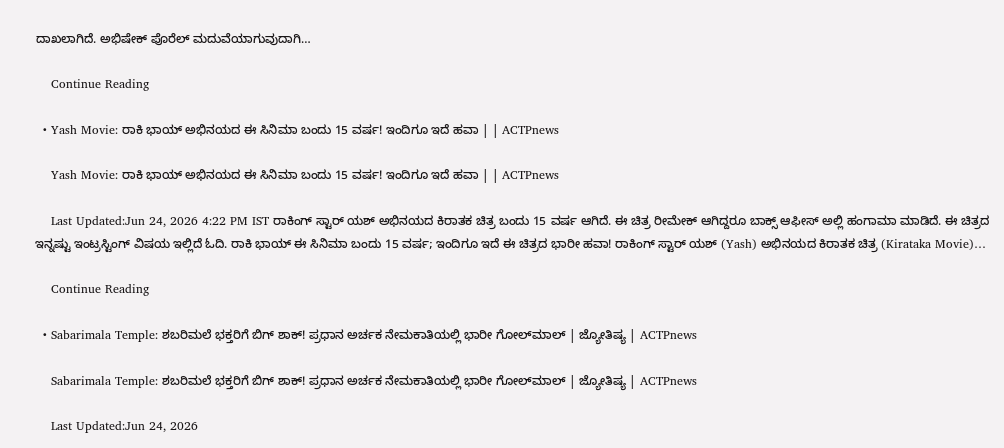ದಾಖಲಾಗಿದೆ. ಅಭಿಷೇಕ್ ಪೊರೆಲ್ ಮದುವೆಯಾಗುವುದಾಗಿ…

    Continue Reading

  • Yash Movie: ರಾಕಿ ಭಾಯ್ ಅಭಿನಯದ ಈ ಸಿನಿಮಾ ಬಂದು 15 ವರ್ಷ! ಇಂದಿಗೂ ಇದೆ ಹವಾ | | ACTPnews

    Yash Movie: ರಾಕಿ ಭಾಯ್ ಅಭಿನಯದ ಈ ಸಿನಿಮಾ ಬಂದು 15 ವರ್ಷ! ಇಂದಿಗೂ ಇದೆ ಹವಾ | | ACTPnews

    Last Updated:Jun 24, 2026 4:22 PM IST ರಾಕಿಂಗ್ ಸ್ಟಾರ್ ಯಶ್ ಅಭಿನಯದ ಕಿರಾತಕ ಚಿತ್ರ ಬಂದು 15 ವರ್ಷ ಆಗಿದೆ. ಈ ಚಿತ್ರ ರೀಮೇಕ್ ಆಗಿದ್ದರೂ ಬಾಕ್ಸ್ ಆಫೀಸ್ ಅಲ್ಲಿ ಹಂಗಾಮಾ ಮಾಡಿದೆ. ಈ ಚಿತ್ರದ ಇನ್ನಷ್ಟು ಇಂಟ್ರಸ್ಟಿಂಗ್ ವಿಷಯ ಇಲ್ಲಿದೆ ಓದಿ. ರಾಕಿ ಭಾಯ್ ಈ ಸಿನಿಮಾ ಬಂದು 15 ವರ್ಷ; ಇಂದಿಗೂ ಇದೆ ಈ ಚಿತ್ರದ ಭಾರೀ ಹವಾ! ರಾಕಿಂಗ್ ಸ್ಟಾರ್ ಯಶ್ (Yash) ಅಭಿನಯದ ಕಿರಾತಕ ಚಿತ್ರ (Kirataka Movie)…

    Continue Reading

  • Sabarimala Temple: ಶಬರಿಮಲೆ ಭಕ್ತರಿಗೆ ಬಿಗ್ ಶಾಕ್! ಪ್ರಧಾನ ಅರ್ಚಕ ನೇಮಕಾತಿಯಲ್ಲಿ ಭಾರೀ ಗೋಲ್‌ಮಾಲ್ | ಜ್ಯೋತಿಷ್ಯ | ACTPnews

    Sabarimala Temple: ಶಬರಿಮಲೆ ಭಕ್ತರಿಗೆ ಬಿಗ್ ಶಾಕ್! ಪ್ರಧಾನ ಅರ್ಚಕ ನೇಮಕಾತಿಯಲ್ಲಿ ಭಾರೀ ಗೋಲ್‌ಮಾಲ್ | ಜ್ಯೋತಿಷ್ಯ | ACTPnews

    Last Updated:Jun 24, 2026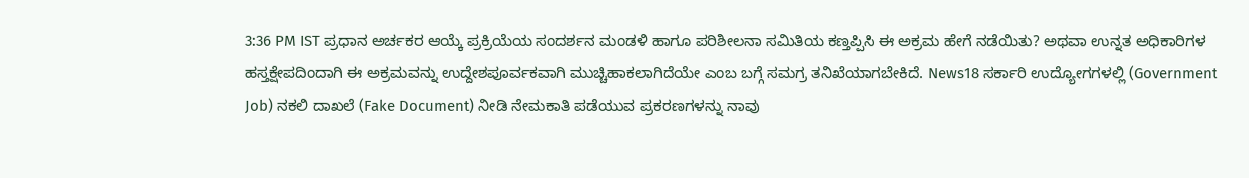3:36 PM IST ಪ್ರಧಾನ ಅರ್ಚಕರ ಆಯ್ಕೆ ಪ್ರಕ್ರಿಯೆಯ ಸಂದರ್ಶನ ಮಂಡಳಿ ಹಾಗೂ ಪರಿಶೀಲನಾ ಸಮಿತಿಯ ಕಣ್ತಪ್ಪಿಸಿ ಈ ಅಕ್ರಮ ಹೇಗೆ ನಡೆಯಿತು? ಅಥವಾ ಉನ್ನತ ಅಧಿಕಾರಿಗಳ ಹಸ್ತಕ್ಷೇಪದಿಂದಾಗಿ ಈ ಅಕ್ರಮವನ್ನು ಉದ್ದೇಶಪೂರ್ವಕವಾಗಿ ಮುಚ್ಚಿಹಾಕಲಾಗಿದೆಯೇ ಎಂಬ ಬಗ್ಗೆ ಸಮಗ್ರ ತನಿಖೆಯಾಗಬೇಕಿದೆ. News18 ಸರ್ಕಾರಿ ಉದ್ಯೋಗಗಳಲ್ಲಿ (Government Job) ನಕಲಿ ದಾಖಲೆ (Fake Document) ನೀಡಿ ನೇಮಕಾತಿ ಪಡೆಯುವ ಪ್ರಕರಣಗಳನ್ನು ನಾವು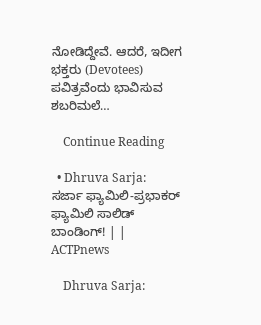ನೋಡಿದ್ದೇವೆ. ಆದರೆ, ಇದೀಗ ಭಕ್ತರು (Devotees) ಪವಿತ್ರವೆಂದು ಭಾವಿಸುವ ಶಬರಿಮಲೆ…

    Continue Reading

  • Dhruva Sarja: ಸರ್ಜಾ ಫ್ಯಾಮಿಲಿ-ಪ್ರಭಾಕರ್ ಫ್ಯಾಮಿಲಿ ಸಾಲಿಡ್ ಬಾಂಡಿಂಗ್! | | ACTPnews

    Dhruva Sarja: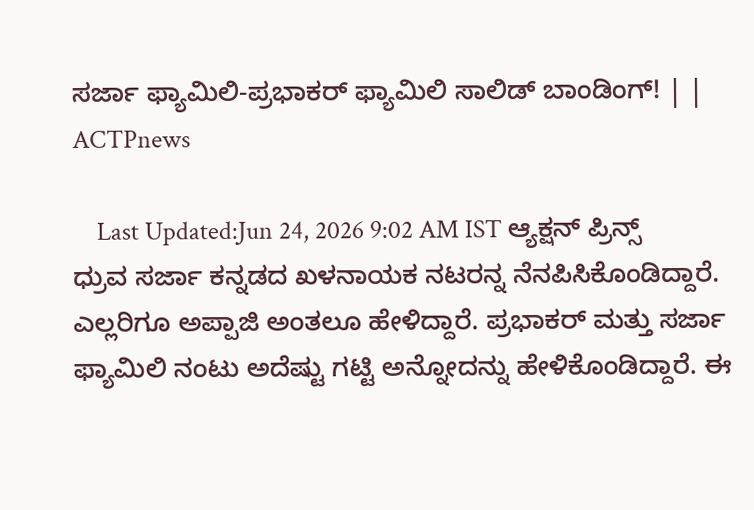ಸರ್ಜಾ ಫ್ಯಾಮಿಲಿ-ಪ್ರಭಾಕರ್ ಫ್ಯಾಮಿಲಿ ಸಾಲಿಡ್ ಬಾಂಡಿಂಗ್! | | ACTPnews

    Last Updated:Jun 24, 2026 9:02 AM IST ಆ್ಯಕ್ಷನ್ ಪ್ರಿನ್ಸ್ ಧ್ರುವ ಸರ್ಜಾ ಕನ್ನಡದ ಖಳನಾಯಕ ನಟರನ್ನ ನೆನಪಿಸಿಕೊಂಡಿದ್ದಾರೆ. ಎಲ್ಲರಿಗೂ ಅಪ್ಪಾಜಿ ಅಂತಲೂ ಹೇಳಿದ್ದಾರೆ. ಪ್ರಭಾಕರ್ ಮತ್ತು ಸರ್ಜಾ ಫ್ಯಾಮಿಲಿ ನಂಟು ಅದೆಷ್ಟು ಗಟ್ಟಿ ಅನ್ನೋದನ್ನು ಹೇಳಿಕೊಂಡಿದ್ದಾರೆ. ಈ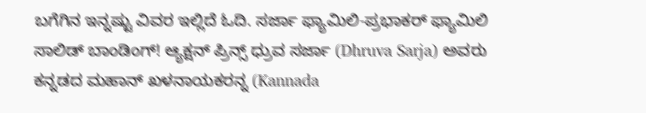ಬಗೆಗಿನ ಇನ್ನಷ್ಟು ವಿವರ ಇಲ್ಲಿದೆ ಓದಿ. ಸರ್ಜಾ ಫ್ಯಾಮಿಲಿ-ಪ್ರಭಾಕರ್ ಫ್ಯಾಮಿಲಿ ಸಾಲಿಡ್ ಬಾಂಡಿಂಗ್! ಆ್ಯಕ್ಷನ್ ಪ್ರಿನ್ಸ್ ಧ್ರುವ ಸರ್ಜಾ (Dhruva Sarja) ಅವರು ಕನ್ನಡದ ಮಹಾನ್ ಖಳನಾಯಕರನ್ನ (Kannada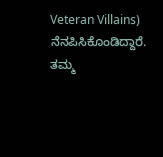Veteran Villains) ನೆನಪಿಸಿಕೊಂಡಿದ್ದಾರೆ. ತಮ್ಮ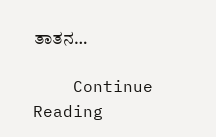ತಾತನ…

    Continue Reading